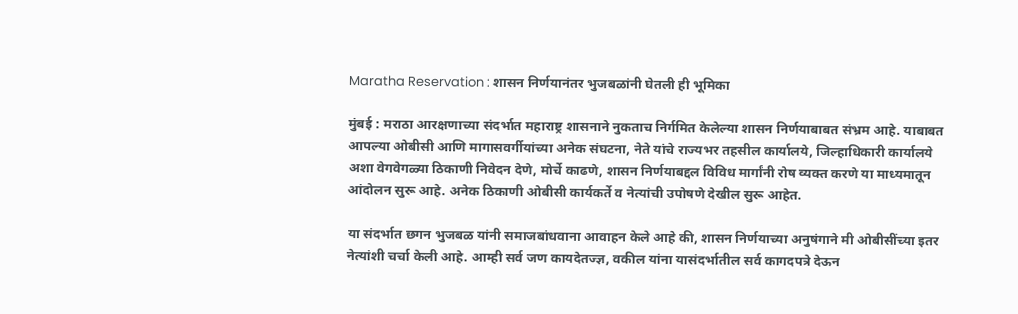Maratha Reservation : शासन निर्णयानंतर भुजबळांनी घेतली ही भूमिका

मुंबई : मराठा आरक्षणाच्या संदर्भात महाराष्ट्र शासनाने नुकताच निर्गमित केलेल्या शासन निर्णयाबाबत संभ्रम आहे. याबाबत आपल्या ओबीसी आणि मागासवर्गीयांच्या अनेक संघटना, नेते यांचे राज्यभर तहसील कार्यालये, जिल्हाधिकारी कार्यालये अशा वेगवेगळ्या ठिकाणी निवेदन देणे, मोर्चे काढणे, शासन निर्णयाबद्दल विविध मार्गांनी रोष व्यक्त करणे या माध्यमातून आंदोलन सुरू आहे. अनेक ठिकाणी ओबीसी कार्यकर्ते व नेत्यांची उपोषणे देखील सुरू आहेत.

या संदर्भात छगन भुजबळ यांनी समाजबांधवाना आवाहन केले आहे की, शासन निर्णयाच्या अनुषंगाने मी ओबीसींच्या इतर नेत्यांशी चर्चा केली आहे. आम्ही सर्व जण कायदेतज्ज्ञ, वकील यांना यासंदर्भातील सर्व कागदपत्रे देऊन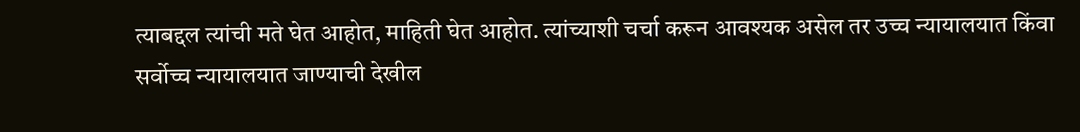त्याबद्दल त्यांची मते घेत आहोत, माहिती घेत आहोत. त्यांच्याशी चर्चा करून आवश्यक असेल तर उच्च न्यायालयात किंवा सर्वोच्च न्यायालयात जाण्याची देखील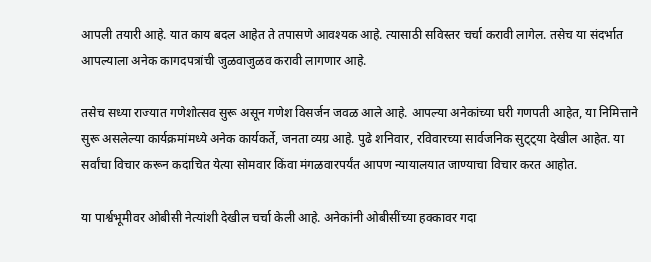आपली तयारी आहे. यात काय बदल आहेत ते तपासणे आवश्यक आहे. त्यासाठी सविस्तर चर्चा करावी लागेल. तसेच या संदर्भात आपल्याला अनेक कागदपत्रांची जुळवाजुळव करावी लागणार आहे.

तसेच सध्या राज्यात गणेशोत्सव सुरू असून गणेश विसर्जन जवळ आले आहे. आपल्या अनेकांच्या घरी गणपती आहेत, या निमित्ताने सुरू असलेल्या कार्यक्रमांमध्ये अनेक कार्यकर्ते, जनता व्यग्र आहे. पुढे शनिवार, रविवारच्या सार्वजनिक सुट्ट्या देखील आहेत. या सर्वांचा विचार करून कदाचित येत्या सोमवार किंवा मंगळवारपर्यंत आपण न्यायालयात जाण्याचा विचार करत आहोत.

या पार्श्वभूमीवर ओबीसी नेत्यांशी देखील चर्चा केली आहे. अनेकांनी ओबीसींच्या हक्कावर गदा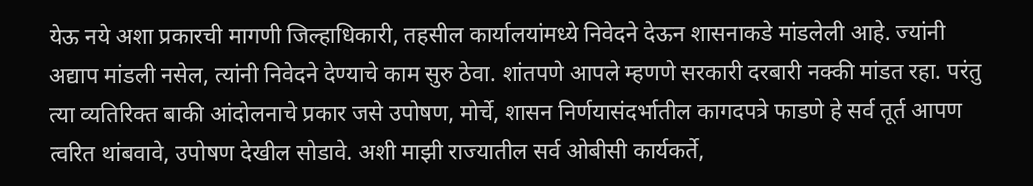येऊ नये अशा प्रकारची मागणी जिल्हाधिकारी, तहसील कार्यालयांमध्ये निवेदने देऊन शासनाकडे मांडलेली आहे. ज्यांनी अद्याप मांडली नसेल, त्यांनी निवेदने देण्याचे काम सुरु ठेवा. शांतपणे आपले म्हणणे सरकारी दरबारी नक्की मांडत रहा. परंतु त्या व्यतिरिक्त बाकी आंदोलनाचे प्रकार जसे उपोषण, मोर्चे, शासन निर्णयासंदर्भातील कागदपत्रे फाडणे हे सर्व तूर्त आपण त्वरित थांबवावे, उपोषण देखील सोडावे. अशी माझी राज्यातील सर्व ओबीसी कार्यकर्ते,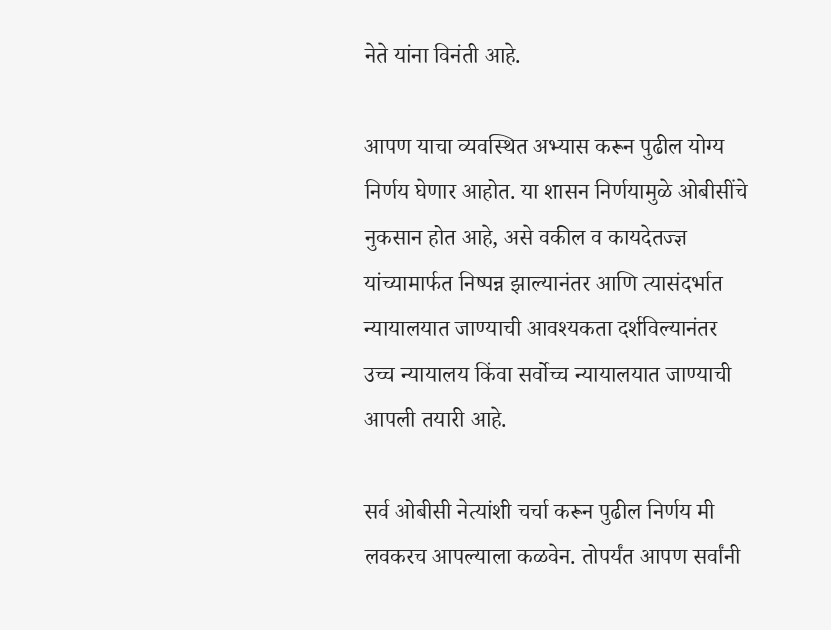नेते यांना विनंती आहे.

आपण याचा व्यवस्थित अभ्यास करून पुढील योग्य निर्णय घेणार आहोत. या शासन निर्णयामुळे ओबीसींचे नुकसान होत आहे, असे वकील व कायदेतज्ज्ञ यांच्यामार्फत निष्पन्न झाल्यानंतर आणि त्यासंदर्भात न्यायालयात जाण्याची आवश्यकता दर्शविल्यानंतर उच्च न्यायालय किंवा सर्वोच्च न्यायालयात जाण्याची आपली तयारी आहे.

सर्व ओबीसी नेत्यांशी चर्चा करून पुढील निर्णय मी लवकरच आपल्याला कळवेन. तोपर्यंत आपण सर्वांनी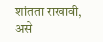शांतता राखावी, असे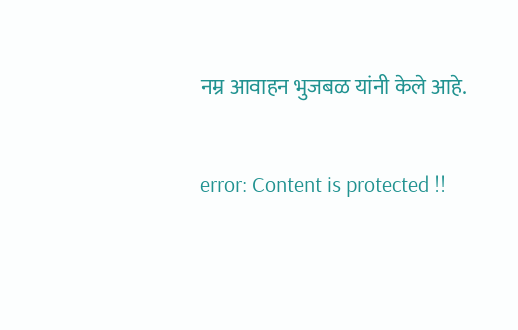नम्र आवाहन भुजबळ यांनी केले आहे.

error: Content is protected !!